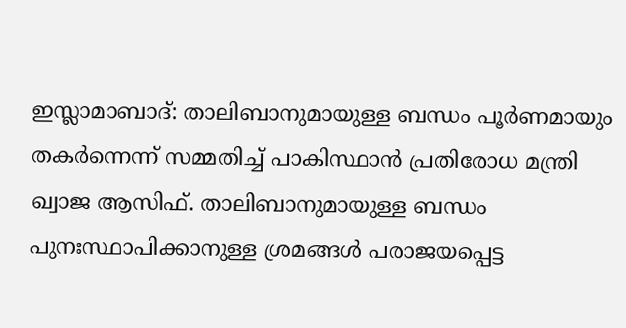ഇസ്ലാമാബാദ്: താലിബാനുമായുള്ള ബന്ധം പൂർണമായും തകർന്നെന്ന് സമ്മതിച്ച് പാകിസ്ഥാൻ പ്രതിരോധ മന്ത്രി ഖ്വാജ ആസിഫ്. താലിബാനുമായുള്ള ബന്ധം പുനഃസ്ഥാപിക്കാനുള്ള ശ്രമങ്ങൾ പരാജയപ്പെട്ട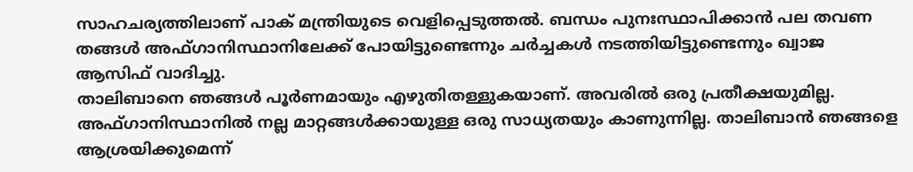സാഹചര്യത്തിലാണ് പാക് മന്ത്രിയുടെ വെളിപ്പെടുത്തൽ. ബന്ധം പുനഃസ്ഥാപിക്കാൻ പല തവണ തങ്ങൾ അഫ്ഗാനിസ്ഥാനിലേക്ക് പോയിട്ടുണ്ടെന്നും ചർച്ചകൾ നടത്തിയിട്ടുണ്ടെന്നും ഖ്വാജ ആസിഫ് വാദിച്ചു.
താലിബാനെ ഞങ്ങൾ പൂർണമായും എഴുതിതള്ളുകയാണ്. അവരിൽ ഒരു പ്രതീക്ഷയുമില്ല. അഫ്ഗാനിസ്ഥാനിൽ നല്ല മാറ്റങ്ങൾക്കായുള്ള ഒരു സാധ്യതയും കാണുന്നില്ല. താലിബാൻ ഞങ്ങളെ ആശ്രയിക്കുമെന്ന്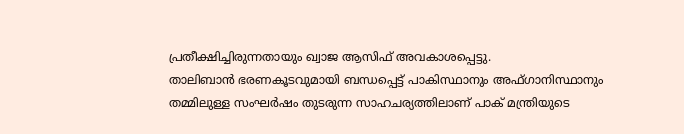പ്രതീക്ഷിച്ചിരുന്നതായും ഖ്വാജ ആസിഫ് അവകാശപ്പെട്ടു.
താലിബാൻ ഭരണകൂടവുമായി ബന്ധപ്പെട്ട് പാകിസ്ഥാനും അഫ്ഗാനിസ്ഥാനും തമ്മിലുള്ള സംഘർഷം തുടരുന്ന സാഹചര്യത്തിലാണ് പാക് മന്ത്രിയുടെ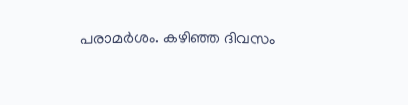പരാമർശം. കഴിഞ്ഞ ദിവസം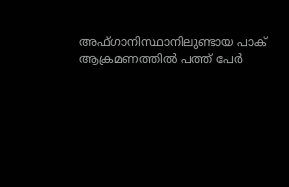അഫ്ഗാനിസ്ഥാനിലുണ്ടായ പാക് ആക്രമണത്തിൽ പത്ത് പേർ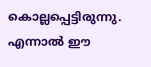കൊല്ലപ്പെട്ടിരുന്നു. എന്നാൽ ഈ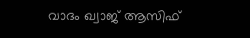വാദം ഖ്വാജ് ആസിഫ്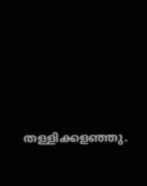തള്ളിക്കളഞ്ഞു.